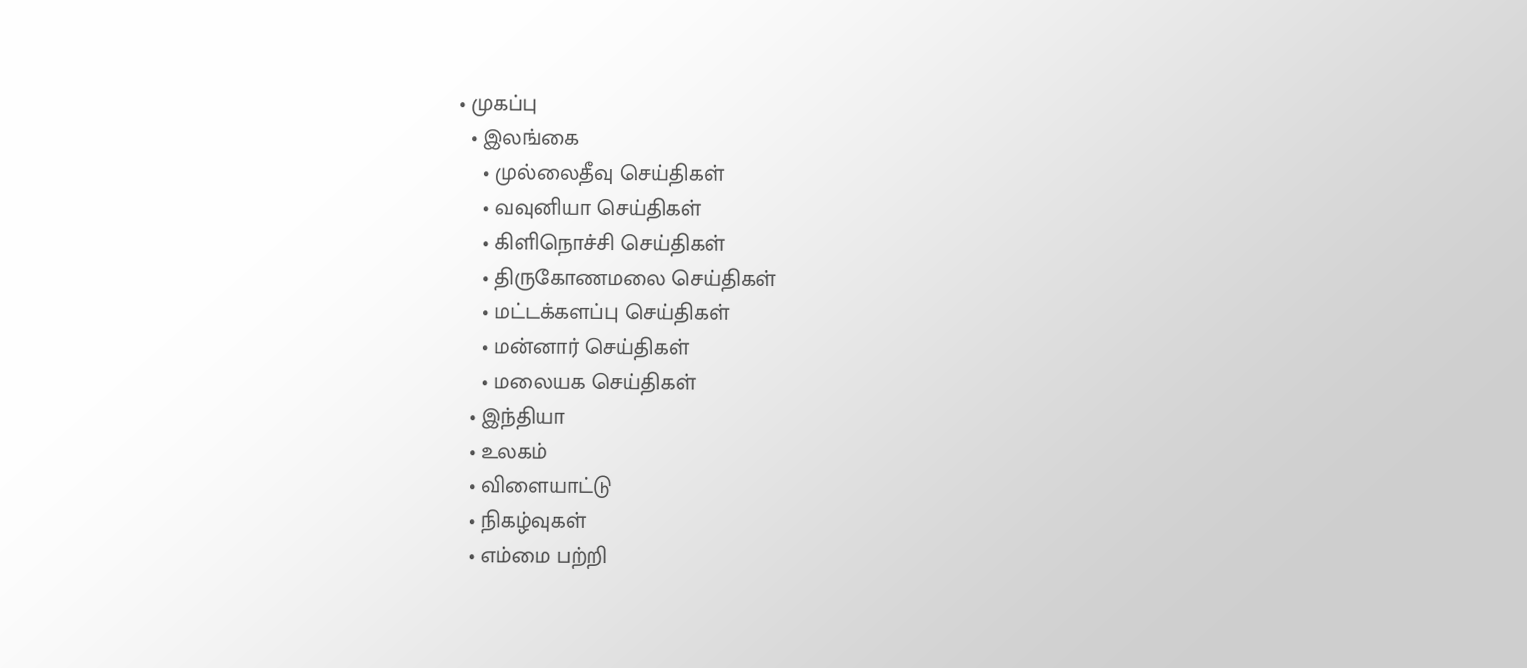• முகப்பு
  • இலங்கை
    • முல்லைதீவு செய்திகள்
    • வவுனியா செய்திகள்
    • கிளிநொச்சி செய்திகள்
    • திருகோணமலை செய்திகள்
    • மட்டக்களப்பு செய்திகள்
    • மன்னார் செய்திகள்
    • மலையக செய்திகள்
  • இந்தியா
  • உலகம்
  • விளையாட்டு
  • நிகழ்வுகள்
  • எம்மை பற்றி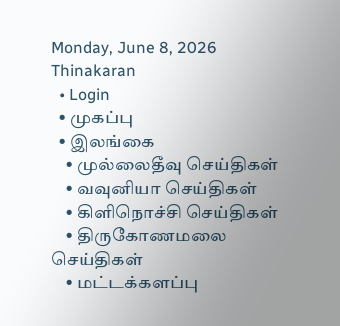Monday, June 8, 2026
Thinakaran
  • Login
  • முகப்பு
  • இலங்கை
    • முல்லைதீவு செய்திகள்
    • வவுனியா செய்திகள்
    • கிளிநொச்சி செய்திகள்
    • திருகோணமலை செய்திகள்
    • மட்டக்களப்பு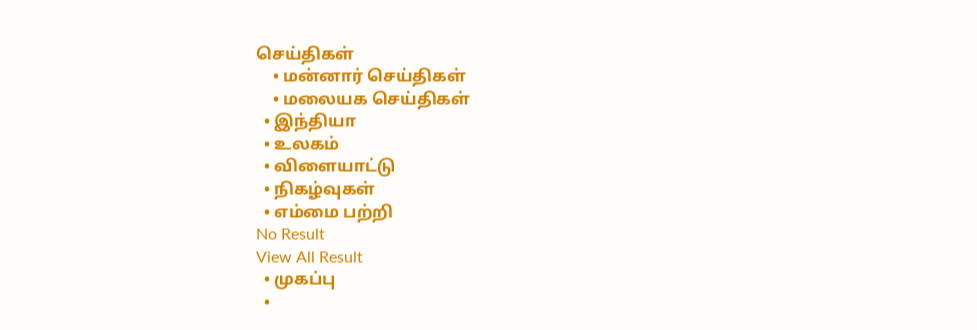செய்திகள்
    • மன்னார் செய்திகள்
    • மலையக செய்திகள்
  • இந்தியா
  • உலகம்
  • விளையாட்டு
  • நிகழ்வுகள்
  • எம்மை பற்றி
No Result
View All Result
  • முகப்பு
  •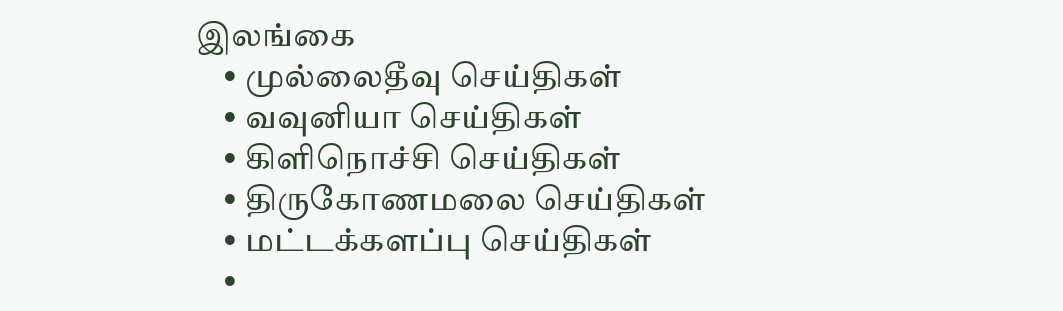இலங்கை
    • முல்லைதீவு செய்திகள்
    • வவுனியா செய்திகள்
    • கிளிநொச்சி செய்திகள்
    • திருகோணமலை செய்திகள்
    • மட்டக்களப்பு செய்திகள்
    •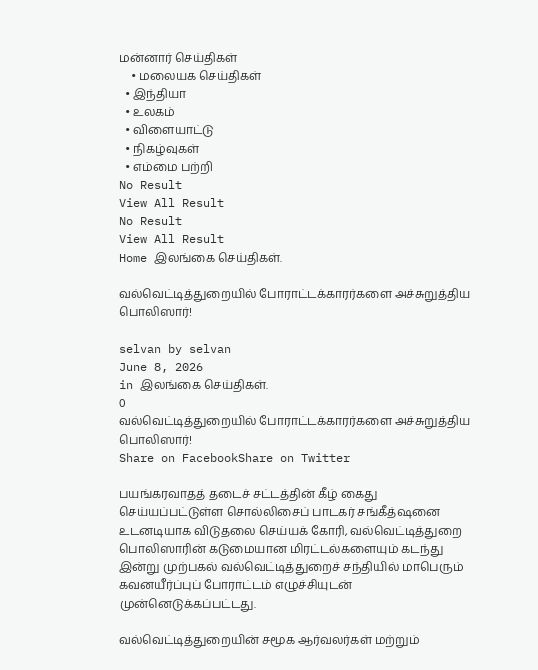மன்னார் செய்திகள்
    • மலையக செய்திகள்
  • இந்தியா
  • உலகம்
  • விளையாட்டு
  • நிகழ்வுகள்
  • எம்மை பற்றி
No Result
View All Result
No Result
View All Result
Home இலங்கை செய்திகள்.

வல்வெட்டித்துறையில் போராட்டக்காரர்களை அச்சுறுத்திய பொலிஸார்!

selvan by selvan
June 8, 2026
in இலங்கை செய்திகள்.
0
வல்வெட்டித்துறையில் போராட்டக்காரர்களை அச்சுறுத்திய பொலிஸார்!
Share on FacebookShare on Twitter

பயங்கரவாதத் தடைச் சட்டத்தின் கீழ் கைது செய்யப்பட்டுள்ள சொல்லிசைப் பாடகர் சங்கீத்ஷனை உடனடியாக விடுதலை செய்யக் கோரி, வல்வெட்டித்துறை பொலிஸாரின் கடுமையான மிரட்டல்களையும் கடந்து இன்று முற்பகல் வல்வெட்டித்துறைச் சந்தியில் மாபெரும் கவனயீர்ப்புப் போராட்டம் எழுச்சியுடன் முன்னெடுக்கப்பட்டது.

வல்வெட்டித்துறையின் சமூக ஆர்வலர்கள் மற்றும்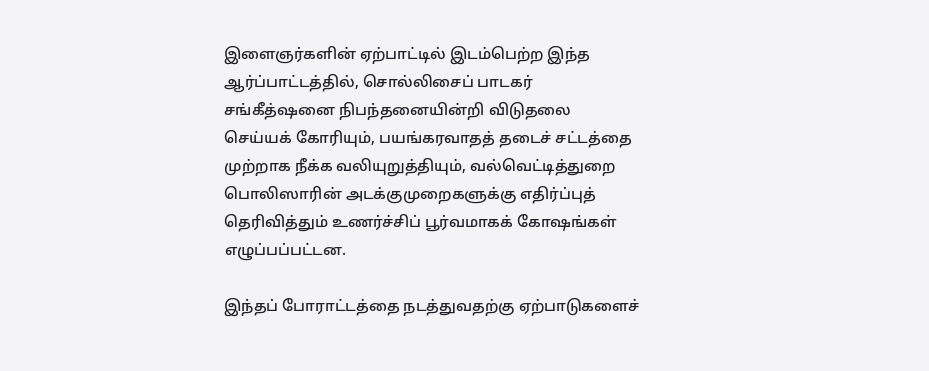இளைஞர்களின் ஏற்பாட்டில் இடம்பெற்ற இந்த ஆர்ப்பாட்டத்தில், சொல்லிசைப் பாடகர் சங்கீத்ஷனை நிபந்தனையின்றி விடுதலை செய்யக் கோரியும், பயங்கரவாதத் தடைச் சட்டத்தை முற்றாக நீக்க வலியுறுத்தியும், வல்வெட்டித்துறை பொலிஸாரின் அடக்குமுறைகளுக்கு எதிர்ப்புத் தெரிவித்தும் உணர்ச்சிப் பூர்வமாகக் கோஷங்கள் எழுப்பப்பட்டன.

இந்தப் போராட்டத்தை நடத்துவதற்கு ஏற்பாடுகளைச்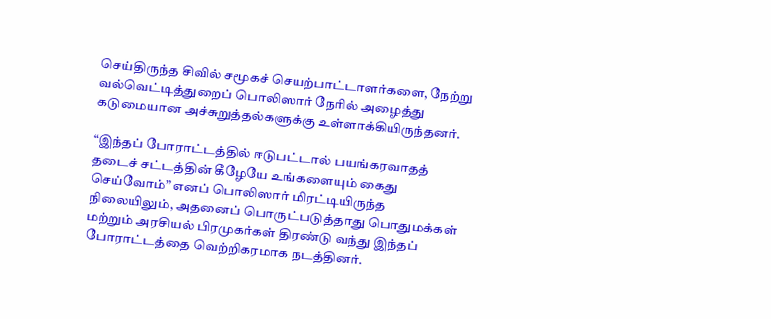செய்திருந்த சிவில் சமூகச் செயற்பாட்டாளர்களை, நேற்று வல்வெட்டித்துறைப் பொலிஸார் நேரில் அழைத்து கடுமையான அச்சுறுத்தல்களுக்கு உள்ளாக்கியிருந்தனர்.

“இந்தப் போராட்டத்தில் ஈடுபட்டால் பயங்கரவாதத் தடைச் சட்டத்தின் கீழேயே உங்களையும் கைது செய்வோம்” எனப் பொலிஸார் மிரட்டியிருந்த நிலையிலும், அதனைப் பொருட்படுத்தாது பொதுமக்கள் மற்றும் அரசியல் பிரமுகர்கள் திரண்டு வந்து இந்தப் போராட்டத்தை வெற்றிகரமாக நடத்தினர்.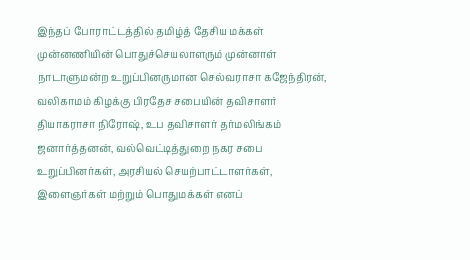இந்தப் போராட்டத்தில் தமிழ்த் தேசிய மக்கள் முன்னணியின் பொதுச்செயலாளரும் முன்னாள் நாடாளுமன்ற உறுப்பினருமான செல்வராசா கஜேந்திரன், வலிகாமம் கிழக்கு பிரதேச சபையின் தவிசாளர் தியாகராசா நிரோஷ், உப தவிசாளர் தர்மலிங்கம் ஜனார்த்தனன், வல்வெட்டித்துறை நகர சபை உறுப்பினர்கள், அரசியல் செயற்பாட்டாளர்கள், இளைஞர்கள் மற்றும் பொதுமக்கள் எனப்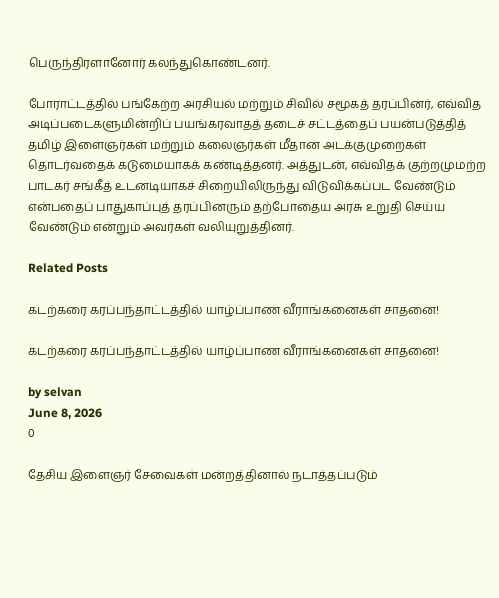பெருந்திரளானோர் கலந்துகொண்டனர்.

போராட்டத்தில் பங்கேற்ற அரசியல் மற்றும் சிவில் சமூகத் தரப்பினர், எவ்வித அடிப்படைகளுமின்றிப் பயங்கரவாதத் தடைச் சட்டத்தைப் பயன்படுத்தித் தமிழ் இளைஞர்கள் மற்றும் கலைஞர்கள் மீதான அடக்குமுறைகள் தொடர்வதைக் கடுமையாகக் கண்டித்தனர். அத்துடன், எவ்விதக் குற்றமுமற்ற பாடகர் சங்கீத் உடனடியாகச் சிறையிலிருந்து விடுவிக்கப்பட வேண்டும் என்பதைப் பாதுகாப்புத் தரப்பினரும் தற்போதைய அரசு உறுதி செய்ய வேண்டும் என்றும் அவர்கள் வலியுறுத்தினர்.

Related Posts

கடற்கரை கரப்பந்தாட்டத்தில் யாழ்ப்பாண வீராங்கனைகள் சாதனை!

கடற்கரை கரப்பந்தாட்டத்தில் யாழ்ப்பாண வீராங்கனைகள் சாதனை!

by selvan
June 8, 2026
0

தேசிய இளைஞர் சேவைகள் மன்றத்தினால் நடாத்தப்படும்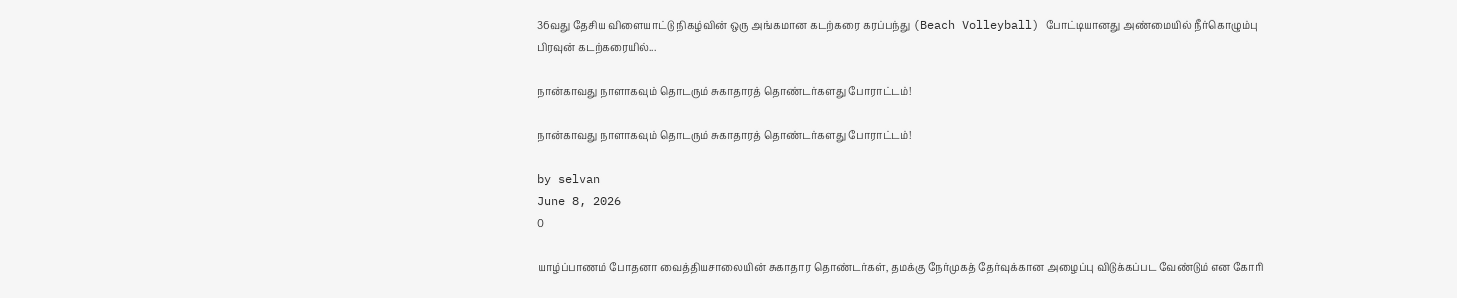36வது தேசிய விளையாட்டு நிகழ்வின் ஒரு அங்கமான கடற்கரை கரப்பந்து (Beach Volleyball) போட்டியானது அண்மையில் நீர்கொழும்பு பிரவுன் கடற்கரையில்...

நான்காவது நாளாகவும் தொடரும் சுகாதாரத் தொண்டர்களது போராட்டம்!

நான்காவது நாளாகவும் தொடரும் சுகாதாரத் தொண்டர்களது போராட்டம்!

by selvan
June 8, 2026
0

யாழ்ப்பாணம் போதனா வைத்தியசாலையின் சுகாதார தொண்டர்கள், தமக்கு நேர்முகத் தேர்வுக்கான அழைப்பு விடுக்கப்பட வேண்டும் என கோரி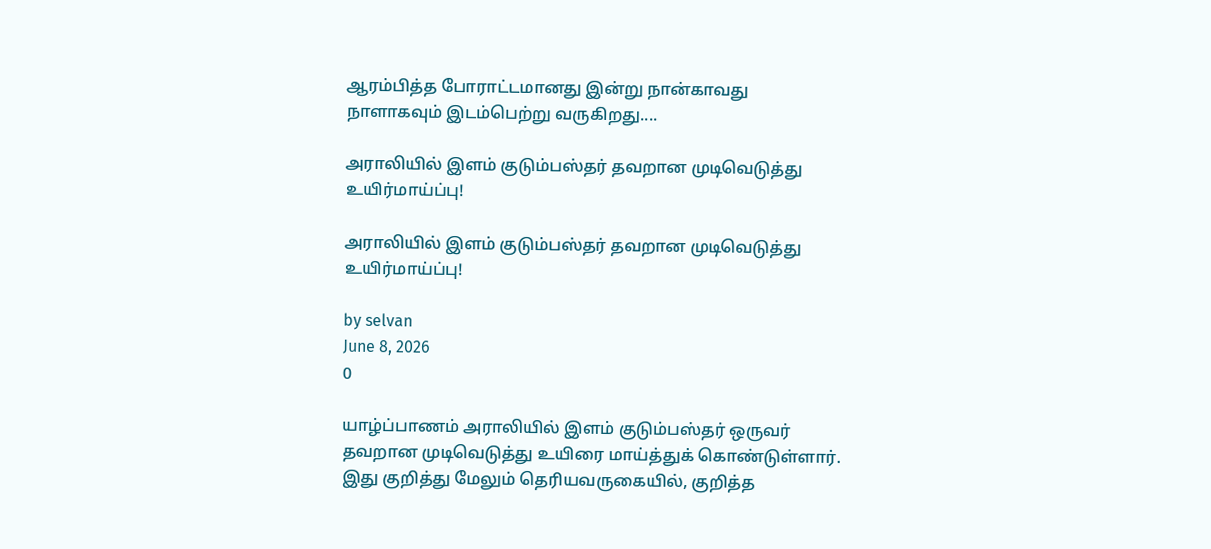ஆரம்பித்த போராட்டமானது இன்று நான்காவது நாளாகவும் இடம்பெற்று வருகிறது....

அராலியில் இளம் குடும்பஸ்தர் தவறான முடிவெடுத்து உயிர்மாய்ப்பு!

அராலியில் இளம் குடும்பஸ்தர் தவறான முடிவெடுத்து உயிர்மாய்ப்பு!

by selvan
June 8, 2026
0

யாழ்ப்பாணம் அராலியில் இளம் குடும்பஸ்தர் ஒருவர் தவறான முடிவெடுத்து உயிரை மாய்த்துக் கொண்டுள்ளார். இது குறித்து மேலும் தெரியவருகையில், குறித்த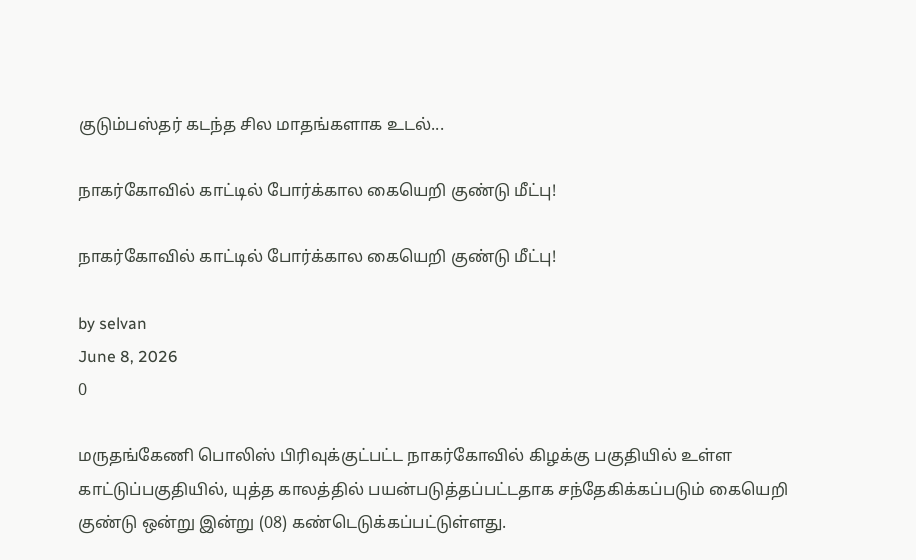குடும்பஸ்தர் கடந்த சில மாதங்களாக உடல்...

நாகர்கோவில் காட்டில் போர்க்கால கையெறி குண்டு மீட்பு!

நாகர்கோவில் காட்டில் போர்க்கால கையெறி குண்டு மீட்பு!

by selvan
June 8, 2026
0

மருதங்கேணி பொலிஸ் பிரிவுக்குட்பட்ட நாகர்கோவில் கிழக்கு பகுதியில் உள்ள காட்டுப்பகுதியில், யுத்த காலத்தில் பயன்படுத்தப்பட்டதாக சந்தேகிக்கப்படும் கையெறி குண்டு ஒன்று இன்று (08) கண்டெடுக்கப்பட்டுள்ளது.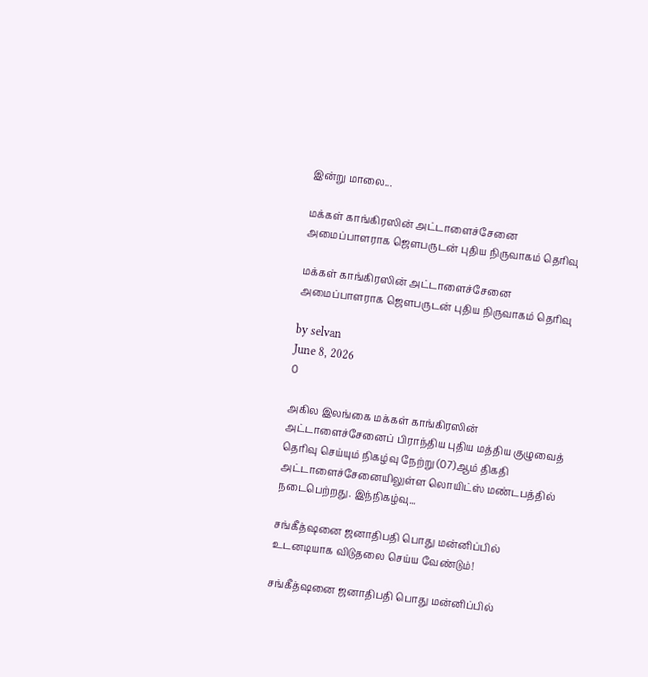இன்று மாலை...

மக்கள் காங்கிரஸின் அட்டாளைச்சேனை அமைப்பாளராக ஜெளபருடன் புதிய நிருவாகம் தெரிவு

மக்கள் காங்கிரஸின் அட்டாளைச்சேனை அமைப்பாளராக ஜெளபருடன் புதிய நிருவாகம் தெரிவு

by selvan
June 8, 2026
0

அகில இலங்கை மக்கள் காங்கிரஸின் அட்டாளைச்சேனைப் பிராந்திய புதிய மத்திய குழுவைத் தெரிவு செய்யும் நிகழ்வு நேற்று (07)ஆம் திகதி அட்டாளைச்சேனையிலுள்ள லொயிட்ஸ் மண்டபத்தில் நடைபெற்றது. இந்நிகழ்வு...

சங்கீத்ஷனை ஜனாதிபதி பொது மன்னிப்பில் உடனடியாக விடுதலை செய்ய வேண்டும்!

சங்கீத்ஷனை ஜனாதிபதி பொது மன்னிப்பில்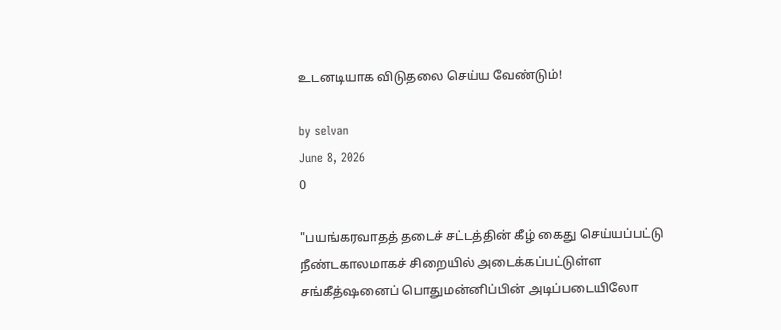உடனடியாக விடுதலை செய்ய வேண்டும்!

by selvan
June 8, 2026
0

"பயங்கரவாதத் தடைச் சட்டத்தின் கீழ் கைது செய்யப்பட்டு நீண்டகாலமாகச் சிறையில் அடைக்கப்பட்டுள்ள சங்கீத்ஷனைப் பொதுமன்னிப்பின் அடிப்படையிலோ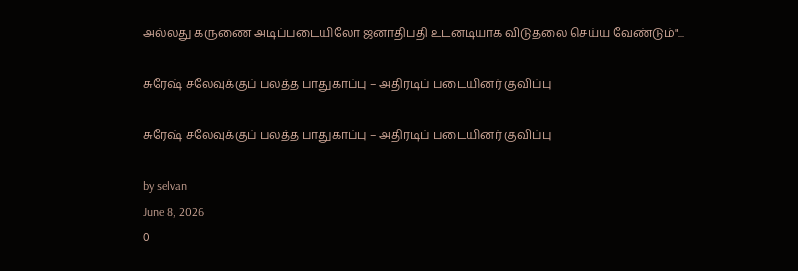அல்லது கருணை அடிப்படையிலோ ஜனாதிபதி உடனடியாக விடுதலை செய்ய வேண்டும்"...

சுரேஷ் சலேவுக்குப் பலத்த பாதுகாப்பு – அதிரடிப் படையினர் குவிப்பு

சுரேஷ் சலேவுக்குப் பலத்த பாதுகாப்பு – அதிரடிப் படையினர் குவிப்பு

by selvan
June 8, 2026
0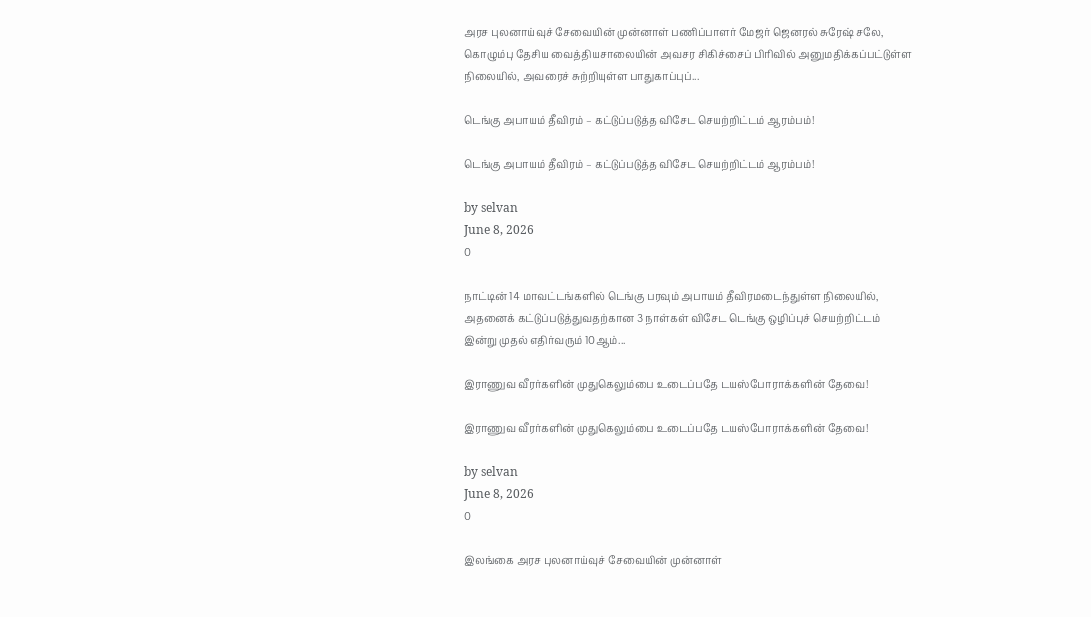அரச புலனாய்வுச் சேவையின் முன்னாள் பணிப்பாளர் மேஜர் ஜெனரல் சுரேஷ் சலே, கொழும்பு தேசிய வைத்தியசாலையின் அவசர சிகிச்சைப் பிரிவில் அனுமதிக்கப்பட்டுள்ள நிலையில், அவரைச் சுற்றியுள்ள பாதுகாப்புப்...

டெங்கு அபாயம் தீவிரம் – கட்டுப்படுத்த விசேட செயற்றிட்டம் ஆரம்பம்!

டெங்கு அபாயம் தீவிரம் – கட்டுப்படுத்த விசேட செயற்றிட்டம் ஆரம்பம்!

by selvan
June 8, 2026
0

நாட்டின் 14 மாவட்டங்களில் டெங்கு பரவும் அபாயம் தீவிரமடைந்துள்ள நிலையில், அதனைக் கட்டுப்படுத்துவதற்கான 3 நாள்கள் விசேட டெங்கு ஒழிப்புச் செயற்றிட்டம் இன்று முதல் எதிர்வரும் 10ஆம்...

இராணுவ வீரர்களின் முதுகெலும்பை உடைப்பதே டயஸ்போராக்களின் தேவை!

இராணுவ வீரர்களின் முதுகெலும்பை உடைப்பதே டயஸ்போராக்களின் தேவை!

by selvan
June 8, 2026
0

இலங்கை அரச புலனாய்வுச் சேவையின் முன்னாள்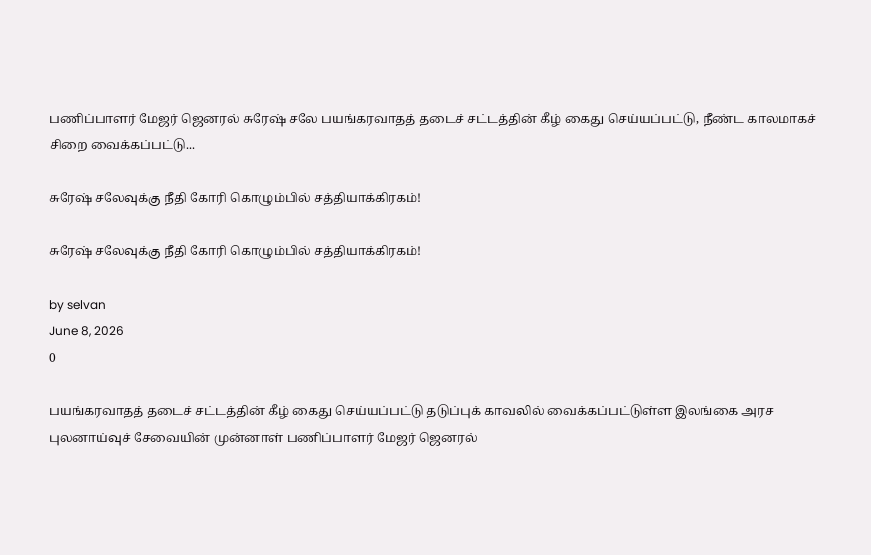பணிப்பாளர் மேஜர் ஜெனரல் சுரேஷ் சலே பயங்கரவாதத் தடைச் சட்டத்தின் கீழ் கைது செய்யப்பட்டு, நீண்ட காலமாகச் சிறை வைக்கப்பட்டு...

சுரேஷ் சலேவுக்கு நீதி கோரி கொழும்பில் சத்தியாக்கிரகம்!

சுரேஷ் சலேவுக்கு நீதி கோரி கொழும்பில் சத்தியாக்கிரகம்!

by selvan
June 8, 2026
0

பயங்கரவாதத் தடைச் சட்டத்தின் கீழ் கைது செய்யப்பட்டு தடுப்புக் காவலில் வைக்கப்பட்டுள்ள இலங்கை அரச புலனாய்வுச் சேவையின் முன்னாள் பணிப்பாளர் மேஜர் ஜெனரல்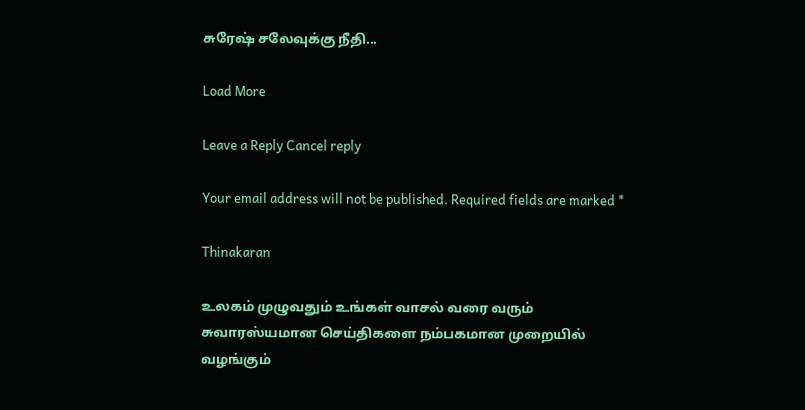சுரேஷ் சலேவுக்கு நீதி...

Load More

Leave a Reply Cancel reply

Your email address will not be published. Required fields are marked *

Thinakaran

உலகம் முழுவதும் உங்கள் வாசல் வரை வரும் சுவாரஸ்யமான செய்திகளை நம்பகமான முறையில் வழங்கும்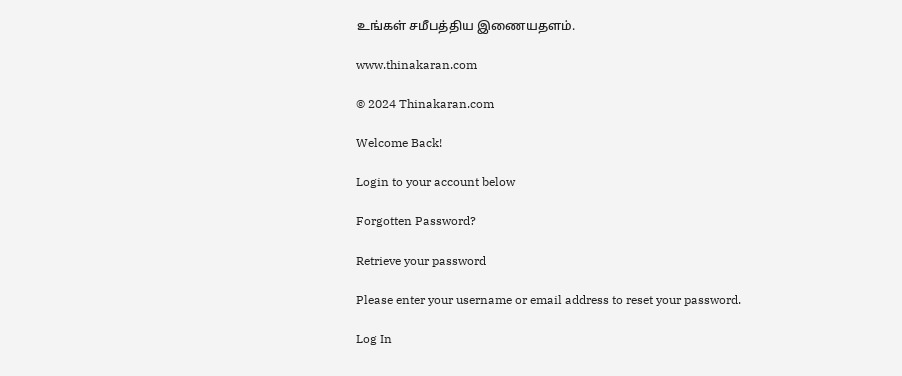உங்கள் சமீபத்திய இணையதளம்.

www.thinakaran.com

© 2024 Thinakaran.com

Welcome Back!

Login to your account below

Forgotten Password?

Retrieve your password

Please enter your username or email address to reset your password.

Log In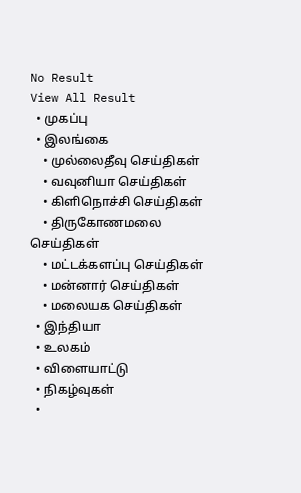No Result
View All Result
  • முகப்பு
  • இலங்கை
    • முல்லைதீவு செய்திகள்
    • வவுனியா செய்திகள்
    • கிளிநொச்சி செய்திகள்
    • திருகோணமலை செய்திகள்
    • மட்டக்களப்பு செய்திகள்
    • மன்னார் செய்திகள்
    • மலையக செய்திகள்
  • இந்தியா
  • உலகம்
  • விளையாட்டு
  • நிகழ்வுகள்
  •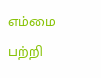எம்மை பற்றி